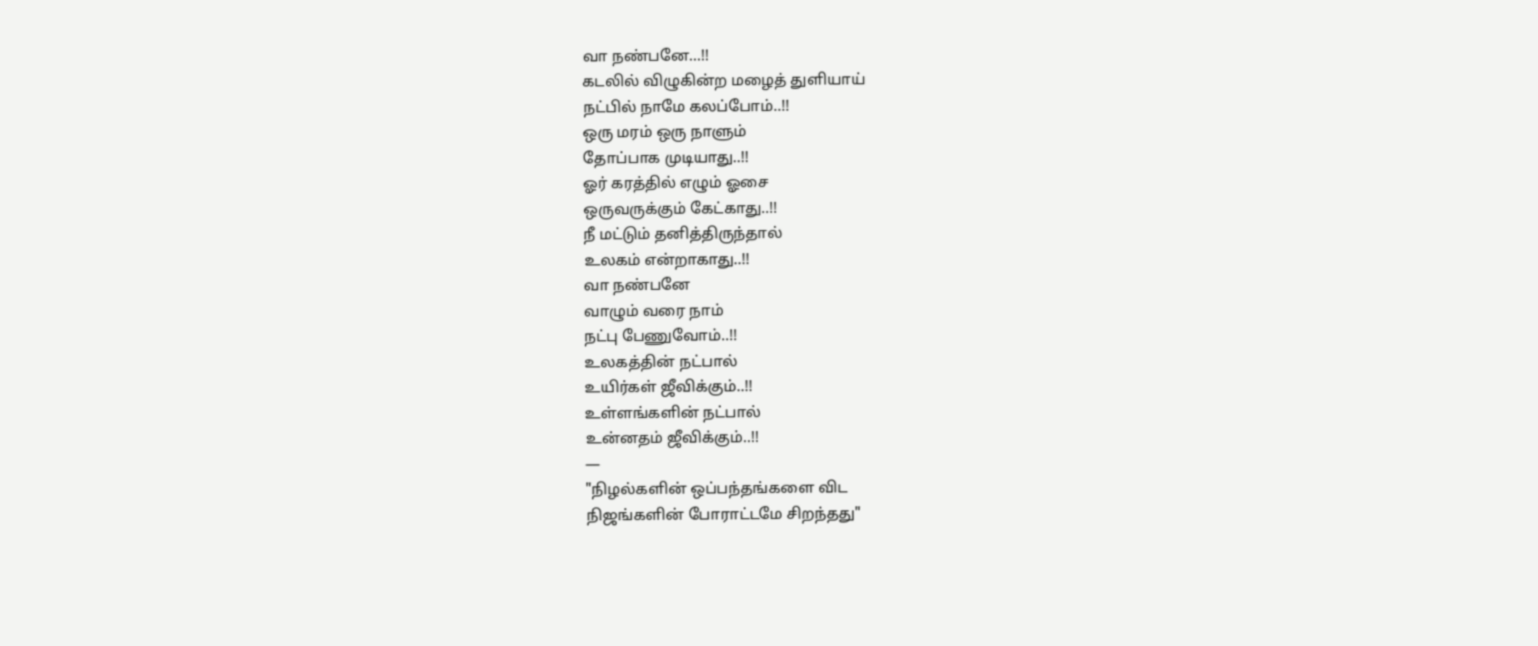வா நண்பனே...!!
கடலில் விழுகின்ற மழைத் துளியாய்
நட்பில் நாமே கலப்போம்..!!
ஒரு மரம் ஒரு நாளும்
தோப்பாக முடியாது..!!
ஓர் கரத்தில் எழும் ஓசை
ஒருவருக்கும் கேட்காது..!!
நீ மட்டும் தனித்திருந்தால்
உலகம் என்றாகாது..!!
வா நண்பனே
வாழும் வரை நாம்
நட்பு பேணுவோம்..!!
உலகத்தின் நட்பால்
உயிர்கள் ஜீவிக்கும்..!!
உள்ளங்களின் நட்பால்
உன்னதம் ஜீவிக்கும்..!!
—
"நிழல்களின் ஒப்பந்தங்களை விட
நிஜங்களின் போராட்டமே சிறந்தது"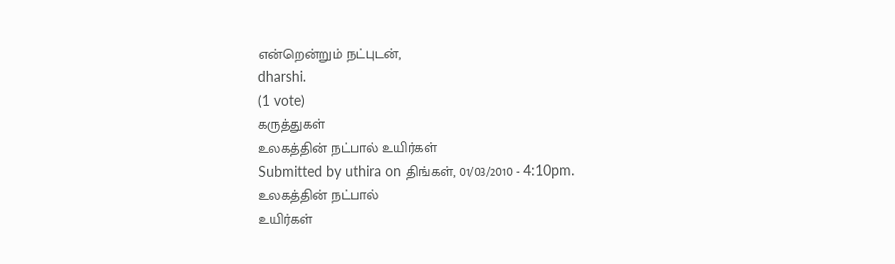என்றென்றும் நட்புடன்,
dharshi.
(1 vote)
கருத்துகள்
உலகத்தின் நட்பால் உயிர்கள்
Submitted by uthira on திங்கள், 01/03/2010 - 4:10pm.
உலகத்தின் நட்பால்
உயிர்கள்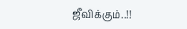ஜீவிக்கும்..!!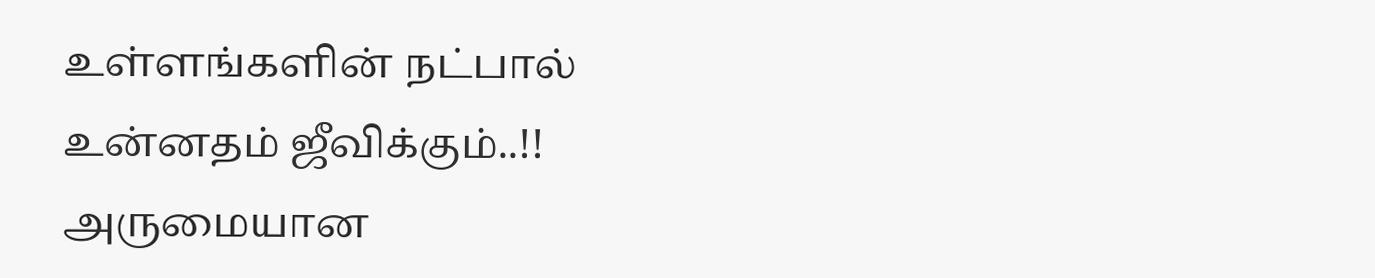உள்ளங்களின் நட்பால்
உன்னதம் ஜீவிக்கும்..!!
அருமையான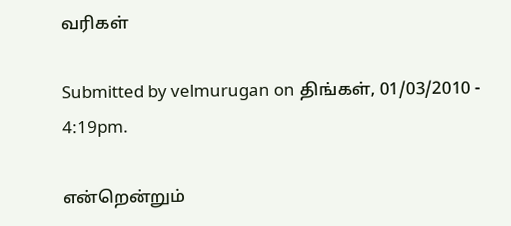வரிகள்

Submitted by velmurugan on திங்கள், 01/03/2010 - 4:19pm.

என்றென்றும்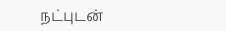நட்புடன்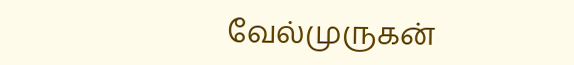வேல்முருகன்